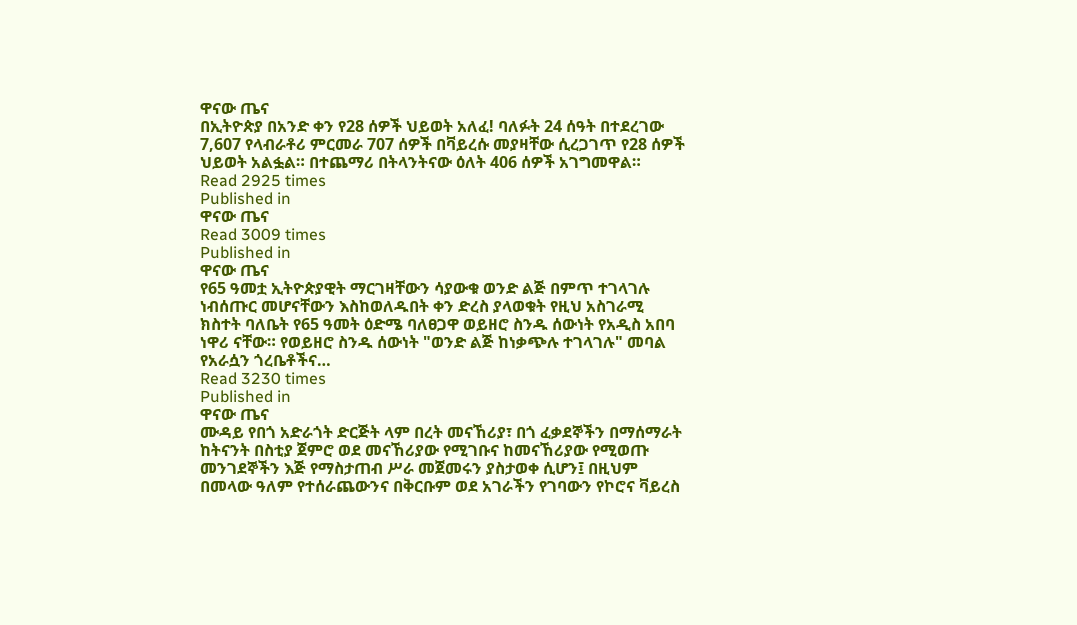ዋናው ጤና
በኢትዮጵያ በአንድ ቀን የ28 ሰዎች ህይወት አለፈ! ባለፉት 24 ሰዓት በተደረገው 7,607 የላብራቶሪ ምርመራ 707 ሰዎች በቫይረሱ መያዛቸው ሲረጋገጥ የ28 ሰዎች ህይወት አልፏል። በተጨማሪ በትላንትናው ዕለት 406 ሰዎች አገግመዋል።
Read 2925 times
Published in
ዋናው ጤና
Read 3009 times
Published in
ዋናው ጤና
የ65 ዓመቷ ኢትዮጵያዊት ማርገዛቸውን ሳያውቁ ወንድ ልጅ በምጥ ተገላገሉ ነብሰጡር መሆናቸውን እስከወለዱበት ቀን ድረስ ያላወቁት የዚህ አስገራሚ ክስተት ባለቤት የ65 ዓመት ዕድሜ ባለፀጋዋ ወይዘሮ ስንዱ ሰውነት የአዲስ አበባ ነዋሪ ናቸው። የወይዘሮ ስንዱ ሰውነት "ወንድ ልጅ ከነቃጭሉ ተገላገሉ" መባል የአራሷን ጎረቤቶችና…
Read 3230 times
Published in
ዋናው ጤና
ሙዳይ የበጎ አድራጎት ድርጅት ላም በረት መናኸሪያ፣ በጎ ፈቃደኞችን በማሰማራት ከትናንት በስቲያ ጀምሮ ወደ መናኸሪያው የሚገቡና ከመናኸሪያው የሚወጡ መንገደኞችን እጅ የማስታጠብ ሥራ መጀመሩን ያስታወቀ ሲሆን፤ በዚህም በመላው ዓለም የተሰራጨውንና በቅርቡም ወደ አገራችን የገባውን የኮሮና ቫይረስ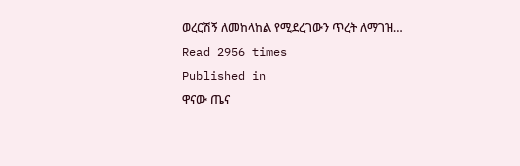ወረርሽኝ ለመከላከል የሚደረገውን ጥረት ለማገዝ…
Read 2956 times
Published in
ዋናው ጤና